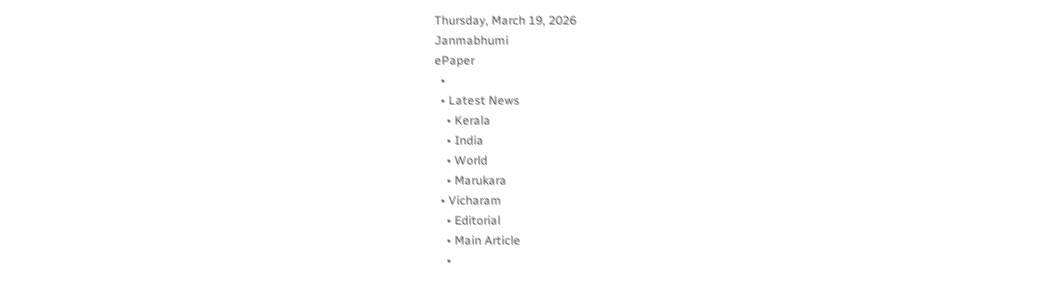Thursday, March 19, 2026
Janmabhumi
ePaper
  •
  • Latest News
    • Kerala
    • India
    • World
    • Marukara
  • Vicharam
    • Editorial
    • Main Article
    •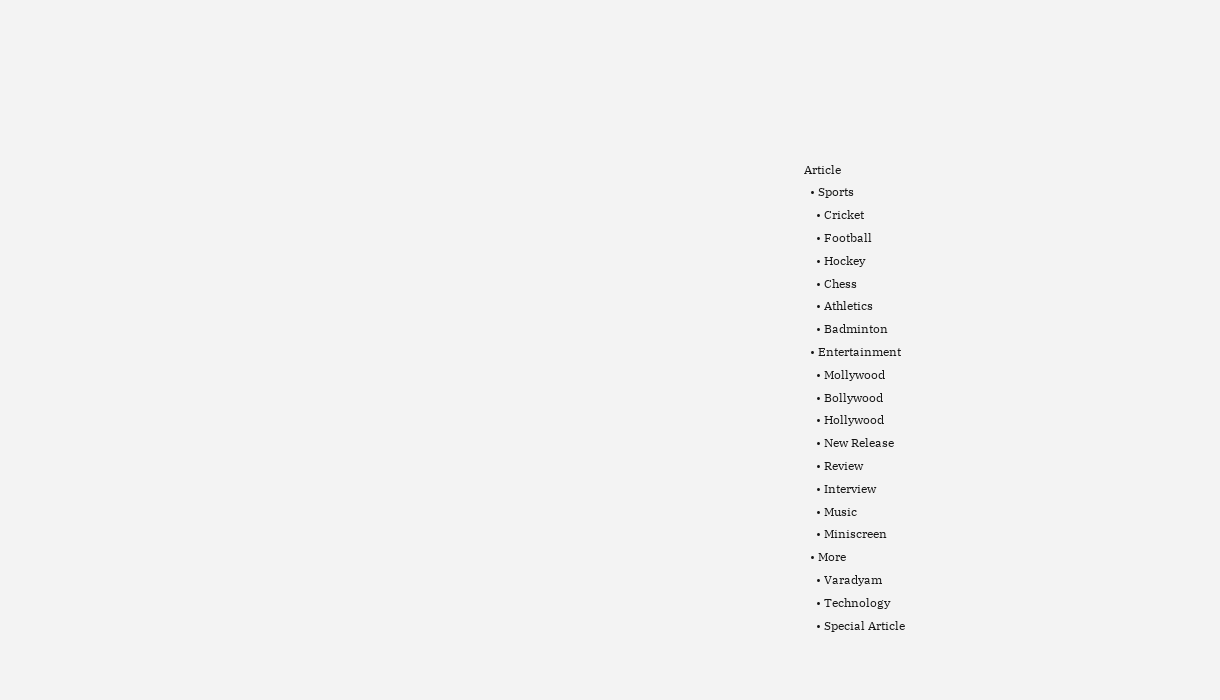Article
  • Sports
    • Cricket
    • Football
    • Hockey
    • Chess
    • Athletics
    • Badminton
  • Entertainment
    • Mollywood
    • Bollywood
    • Hollywood
    • New Release
    • Review
    • Interview
    • Music
    • Miniscreen
  • More
    • Varadyam
    • Technology
    • Special Article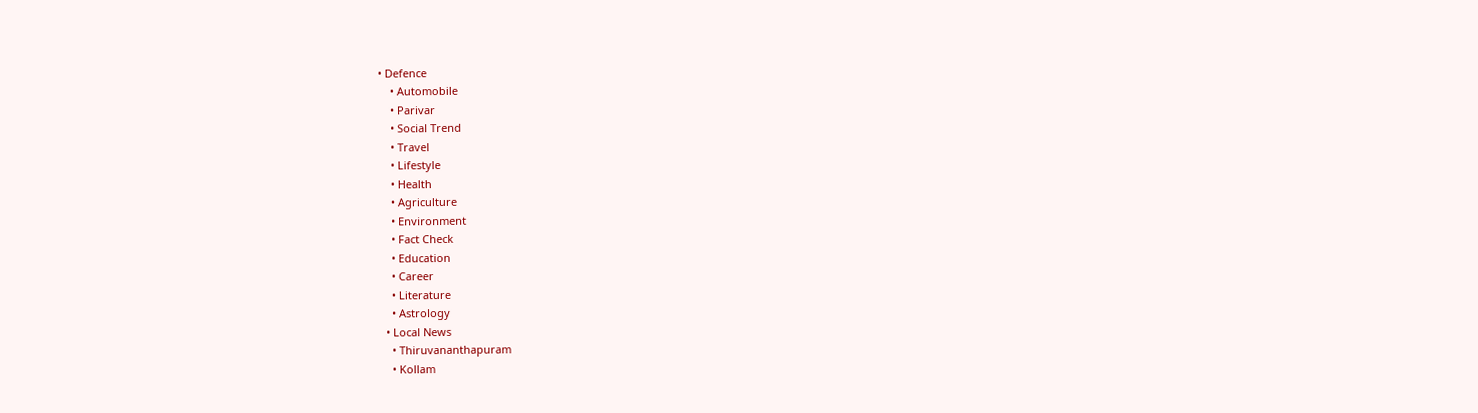• Defence
    • Automobile
    • Parivar
    • Social Trend
    • Travel
    • Lifestyle
    • Health
    • Agriculture
    • Environment
    • Fact Check
    • Education
    • Career
    • Literature
    • Astrology
  • Local News
    • Thiruvananthapuram
    • Kollam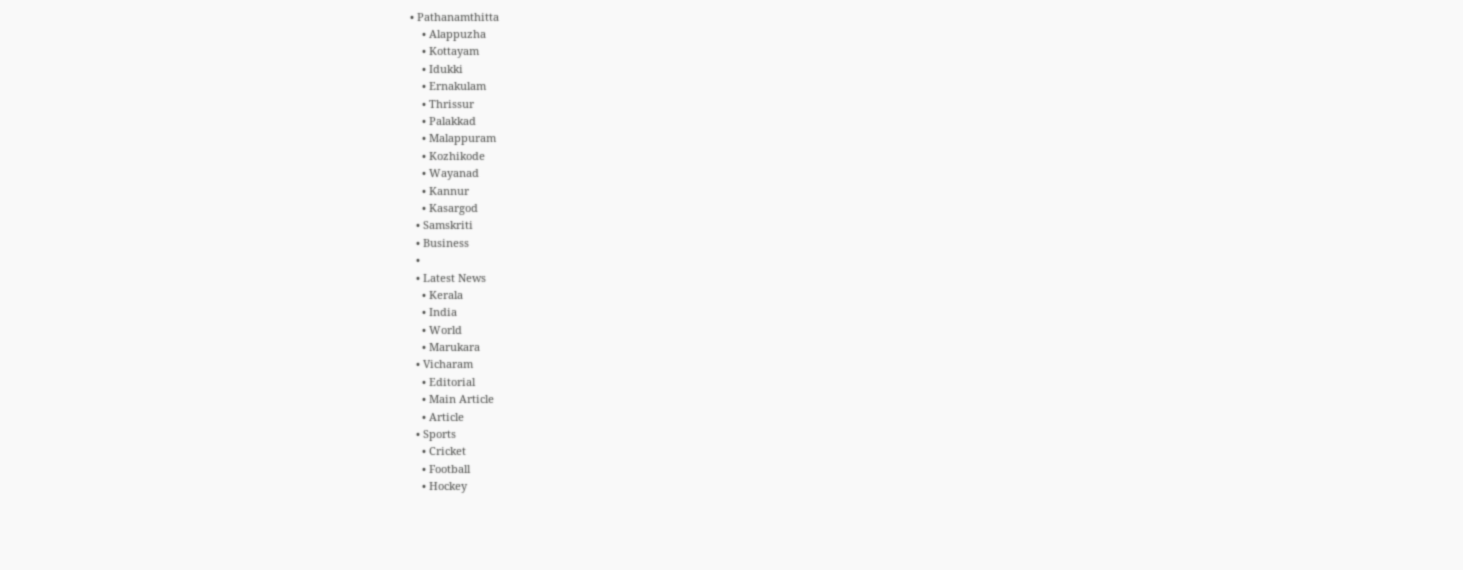• Pathanamthitta
    • Alappuzha
    • Kottayam
    • Idukki
    • Ernakulam
    • Thrissur
    • Palakkad
    • Malappuram
    • Kozhikode
    • Wayanad
    • Kannur
    • Kasargod
  • Samskriti
  • Business
  •
  • Latest News
    • Kerala
    • India
    • World
    • Marukara
  • Vicharam
    • Editorial
    • Main Article
    • Article
  • Sports
    • Cricket
    • Football
    • Hockey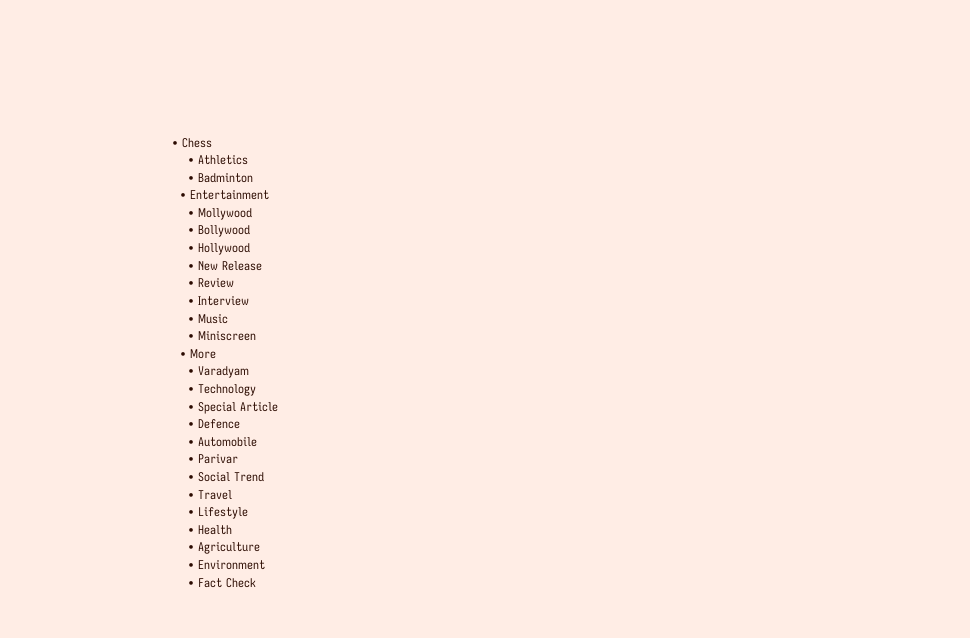• Chess
    • Athletics
    • Badminton
  • Entertainment
    • Mollywood
    • Bollywood
    • Hollywood
    • New Release
    • Review
    • Interview
    • Music
    • Miniscreen
  • More
    • Varadyam
    • Technology
    • Special Article
    • Defence
    • Automobile
    • Parivar
    • Social Trend
    • Travel
    • Lifestyle
    • Health
    • Agriculture
    • Environment
    • Fact Check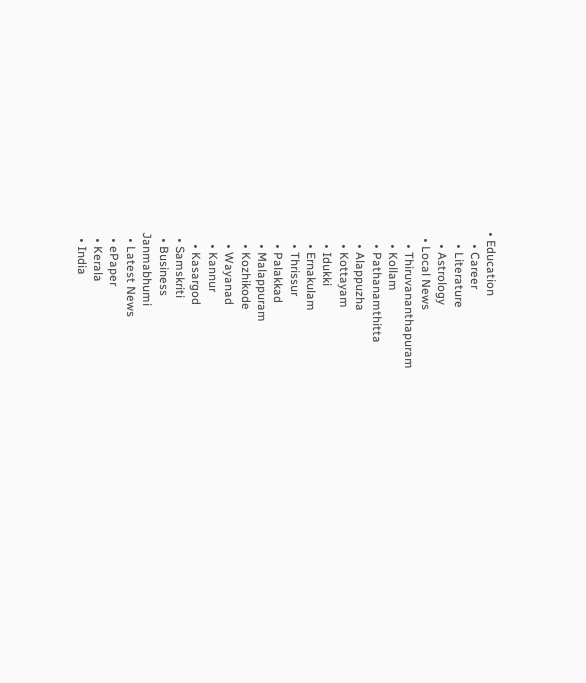• Education
    • Career
    • Literature
    • Astrology
  • Local News
    • Thiruvananthapuram
    • Kollam
    • Pathanamthitta
    • Alappuzha
    • Kottayam
    • Idukki
    • Ernakulam
    • Thrissur
    • Palakkad
    • Malappuram
    • Kozhikode
    • Wayanad
    • Kannur
    • Kasargod
  • Samskriti
  • Business
Janmabhumi
  • Latest News
  • ePaper
  • Kerala
  • India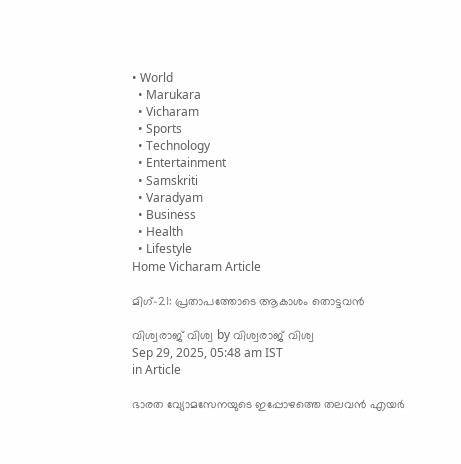• World
  • Marukara
  • Vicharam
  • Sports
  • Technology
  • Entertainment
  • Samskriti
  • Varadyam
  • Business
  • Health
  • Lifestyle
Home Vicharam Article

മിഗ്-21: പ്രതാപത്തോടെ ആകാശം തൊട്ടവന്‍

വിശ്വരാജ് വിശ്വ by വിശ്വരാജ് വിശ്വ
Sep 29, 2025, 05:48 am IST
in Article

ഭാരത വ്യോമസേനയുടെ ഇപ്പോഴത്തെ തലവന്‍ എയര്‍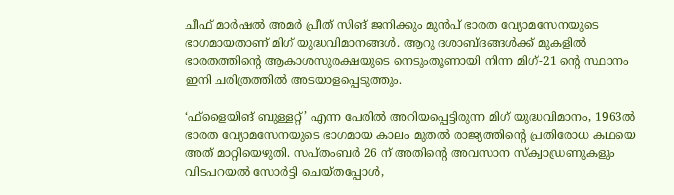ചീഫ് മാര്‍ഷല്‍ അമര്‍ പ്രീത് സിങ് ജനിക്കും മുന്‍പ് ഭാരത വ്യോമസേനയുടെ ഭാഗമായതാണ് മിഗ് യുദ്ധവിമാനങ്ങള്‍. ആറു ദശാബ്ദങ്ങള്‍ക്ക് മുകളില്‍ ഭാരതത്തിന്റെ ആകാശസുരക്ഷയുടെ നെടുംതൂണായി നിന്ന മിഗ്-21 ന്റെ സ്ഥാനം ഇനി ചരിത്രത്തില്‍ അടയാളപ്പെടുത്തും.

‘ഫ്‌ളൈയിങ് ബുള്ളറ്റ്’ എന്ന പേരില്‍ അറിയപ്പെട്ടിരുന്ന മിഗ് യുദ്ധവിമാനം, 1963ല്‍ ഭാരത വ്യോമസേനയുടെ ഭാഗമായ കാലം മുതല്‍ രാജ്യത്തിന്റെ പ്രതിരോധ കഥയെ അത് മാറ്റിയെഴുതി. സപ്തംബര്‍ 26 ന് അതിന്റെ അവസാന സ്‌ക്വാഡ്രണുകളും വിടപറയല്‍ സോര്‍ട്ടി ചെയ്തപ്പോള്‍,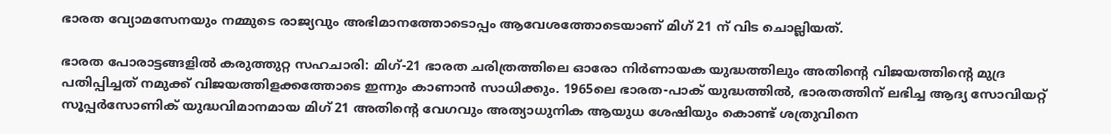ഭാരത വ്യോമസേനയും നമ്മുടെ രാജ്യവും അഭിമാനത്തോടൊപ്പം ആവേശത്തോടെയാണ് മിഗ് 21 ന് വിട ചൊല്ലിയത്.

ഭാരത പോരാട്ടങ്ങളില്‍ കരുത്തുറ്റ സഹചാരി: മിഗ്-21 ഭാരത ചരിത്രത്തിലെ ഓരോ നിര്‍ണായക യുദ്ധത്തിലും അതിന്റെ വിജയത്തിന്റെ മുദ്ര പതിപ്പിച്ചത് നമുക്ക് വിജയത്തിളക്കത്തോടെ ഇന്നും കാണാന്‍ സാധിക്കും. 1965ലെ ഭാരത-പാക് യുദ്ധത്തില്‍, ഭാരതത്തിന് ലഭിച്ച ആദ്യ സോവിയറ്റ് സൂപ്പര്‍സോണിക് യുദ്ധവിമാനമായ മിഗ്21 അതിന്റെ വേഗവും അത്യാധുനിക ആയുധ ശേഷിയും കൊണ്ട് ശത്രുവിനെ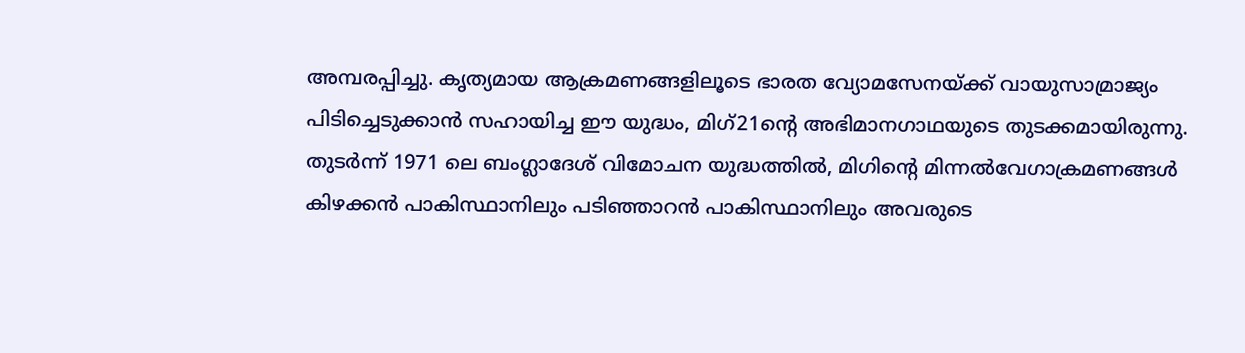അമ്പരപ്പിച്ചു. കൃത്യമായ ആക്രമണങ്ങളിലൂടെ ഭാരത വ്യോമസേനയ്‌ക്ക് വായുസാമ്രാജ്യം പിടിച്ചെടുക്കാന്‍ സഹായിച്ച ഈ യുദ്ധം, മിഗ്21ന്റെ അഭിമാനഗാഥയുടെ തുടക്കമായിരുന്നു.
തുടര്‍ന്ന് 1971 ലെ ബംഗ്ലാദേശ് വിമോചന യുദ്ധത്തില്‍, മിഗിന്റെ മിന്നല്‍വേഗാക്രമണങ്ങള്‍ കിഴക്കന്‍ പാകിസ്ഥാനിലും പടിഞ്ഞാറന്‍ പാകിസ്ഥാനിലും അവരുടെ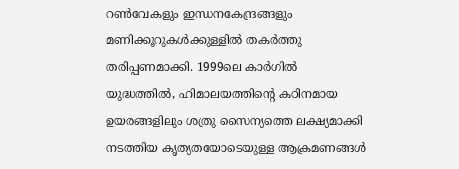റണ്‍വേകളും ഇന്ധനകേന്ദ്രങ്ങളും മണിക്കൂറുകള്‍ക്കുള്ളില്‍ തകര്‍ത്തു തരിപ്പണമാക്കി. 1999ലെ കാര്‍ഗില്‍ യുദ്ധത്തില്‍, ഹിമാലയത്തിന്റെ കഠിനമായ ഉയരങ്ങളിലും ശത്രു സൈന്യത്തെ ലക്ഷ്യമാക്കി നടത്തിയ കൃത്യതയോടെയുള്ള ആക്രമണങ്ങള്‍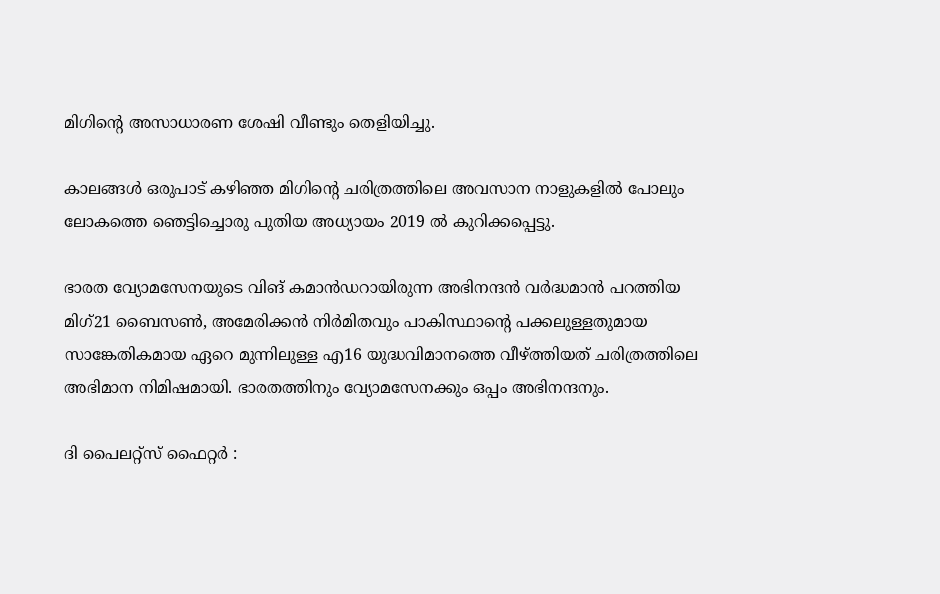മിഗിന്റെ അസാധാരണ ശേഷി വീണ്ടും തെളിയിച്ചു.

കാലങ്ങള്‍ ഒരുപാട് കഴിഞ്ഞ മിഗിന്റെ ചരിത്രത്തിലെ അവസാന നാളുകളില്‍ പോലും ലോകത്തെ ഞെട്ടിച്ചൊരു പുതിയ അധ്യായം 2019 ല്‍ കുറിക്കപ്പെട്ടു.

ഭാരത വ്യോമസേനയുടെ വിങ് കമാന്‍ഡറായിരുന്ന അഭിനന്ദന്‍ വര്‍ദ്ധമാന്‍ പറത്തിയ മിഗ്21 ബൈസണ്‍, അമേരിക്കന്‍ നിര്‍മിതവും പാകിസ്ഥാന്റെ പക്കലുള്ളതുമായ സാങ്കേതികമായ ഏറെ മുന്നിലുള്ള എ16 യുദ്ധവിമാനത്തെ വീഴ്‌ത്തിയത് ചരിത്രത്തിലെ അഭിമാന നിമിഷമായി. ഭാരതത്തിനും വ്യോമസേനക്കും ഒപ്പം അഭിനന്ദനും.

ദി പൈലറ്റ്സ് ഫൈറ്റര്‍ :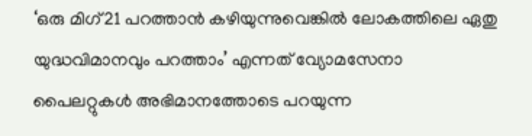‘ഒരു മിഗ്21 പറത്താന്‍ കഴിയുന്നുവെങ്കില്‍ ലോകത്തിലെ ഏതു യുദ്ധവിമാനവും പറത്താം’ എന്നത് വ്യോമസേനാ പൈലറ്റുകള്‍ അഭിമാനത്തോടെ പറയുന്ന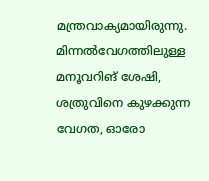മന്ത്രവാക്യമായിരുന്നു. മിന്നല്‍വേഗത്തിലുള്ള മനൂവറിങ് ശേഷി, ശത്രുവിനെ കുഴക്കുന്ന വേഗത, ഓരോ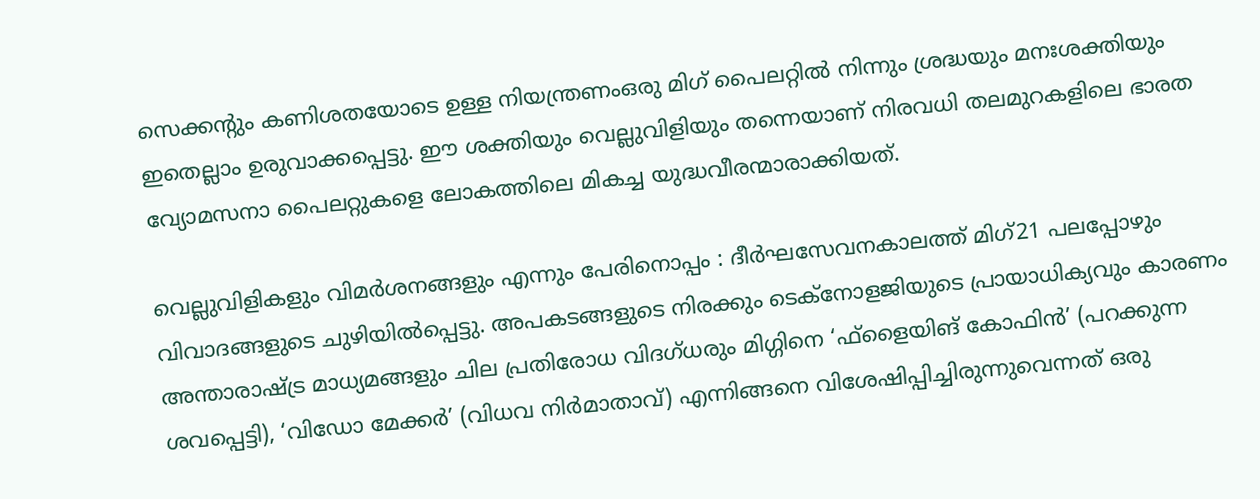സെക്കന്റും കണിശതയോടെ ഉള്ള നിയന്ത്രണംഒരു മിഗ് പൈലറ്റില്‍ നിന്നും ശ്രദ്ധയും മനഃശക്തിയും ഇതെല്ലാം ഉരുവാക്കപ്പെട്ടു. ഈ ശക്തിയും വെല്ലുവിളിയും തന്നെയാണ് നിരവധി തലമുറകളിലെ ഭാരത വ്യോമസനാ പൈലറ്റുകളെ ലോകത്തിലെ മികച്ച യുദ്ധവീരന്മാരാക്കിയത്.

വെല്ലുവിളികളും വിമര്‍ശനങ്ങളും എന്നും പേരിനൊപ്പം : ദീര്‍ഘസേവനകാലത്ത് മിഗ്21 പലപ്പോഴും വിവാദങ്ങളുടെ ചുഴിയില്‍പ്പെട്ടു. അപകടങ്ങളുടെ നിരക്കും ടെക്നോളജിയുടെ പ്രായാധിക്യവും കാരണം അന്താരാഷ്‌ട്ര മാധ്യമങ്ങളും ചില പ്രതിരോധ വിദഗ്ധരും മിഗ്ഗിനെ ‘ഫ്‌ളൈയിങ് കോഫിന്‍’ (പറക്കുന്ന ശവപ്പെട്ടി), ‘വിഡോ മേക്കര്‍’ (വിധവ നിര്‍മാതാവ്) എന്നിങ്ങനെ വിശേഷിപ്പിച്ചിരുന്നുവെന്നത് ഒരു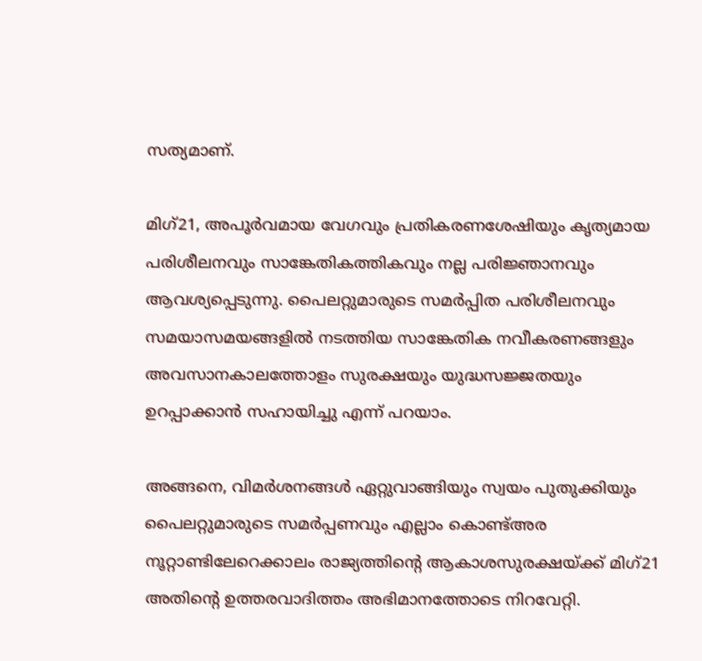സത്യമാണ്.

മിഗ്21, അപൂര്‍വമായ വേഗവും പ്രതികരണശേഷിയും കൃത്യമായ പരിശീലനവും സാങ്കേതികത്തികവും നല്ല പരിജ്ഞാനവും ആവശ്യപ്പെടുന്നു. പൈലറ്റുമാരുടെ സമര്‍പ്പിത പരിശീലനവും സമയാസമയങ്ങളില്‍ നടത്തിയ സാങ്കേതിക നവീകരണങ്ങളും അവസാനകാലത്തോളം സുരക്ഷയും യുദ്ധസജ്ജതയും ഉറപ്പാക്കാന്‍ സഹായിച്ചു എന്ന് പറയാം.

അങ്ങനെ, വിമര്‍ശനങ്ങള്‍ ഏറ്റുവാങ്ങിയും സ്വയം പുതുക്കിയും പൈലറ്റുമാരുടെ സമര്‍പ്പണവും എല്ലാം കൊണ്ട്അര നൂറ്റാണ്ടിലേറെക്കാലം രാജ്യത്തിന്റെ ആകാശസുരക്ഷയ്‌ക്ക് മിഗ്21 അതിന്റെ ഉത്തരവാദിത്തം അഭിമാനത്തോടെ നിറവേറ്റി.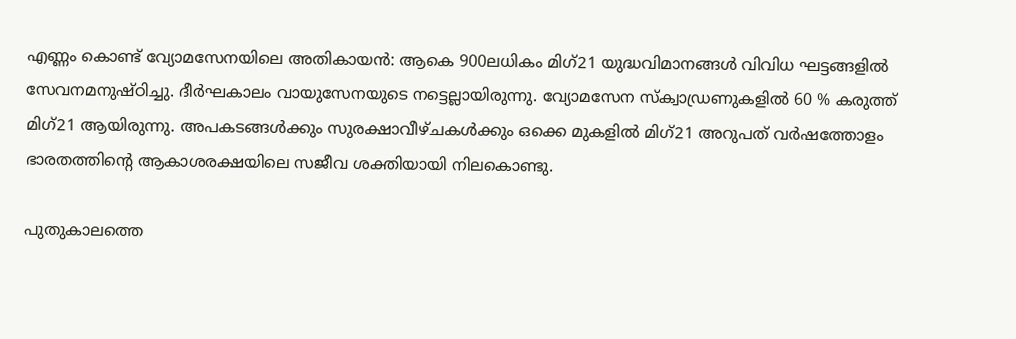എണ്ണം കൊണ്ട് വ്യോമസേനയിലെ അതികായന്‍: ആകെ 900ലധികം മിഗ്21 യുദ്ധവിമാനങ്ങള്‍ വിവിധ ഘട്ടങ്ങളില്‍ സേവനമനുഷ്ഠിച്ചു. ദീര്‍ഘകാലം വായുസേനയുടെ നട്ടെല്ലായിരുന്നു. വ്യോമസേന സ്‌ക്വാഡ്രണുകളില്‍ 60 % കരുത്ത് മിഗ്21 ആയിരുന്നു. അപകടങ്ങള്‍ക്കും സുരക്ഷാവീഴ്ചകള്‍ക്കും ഒക്കെ മുകളില്‍ മിഗ്21 അറുപത് വര്‍ഷത്തോളം ഭാരതത്തിന്റെ ആകാശരക്ഷയിലെ സജീവ ശക്തിയായി നിലകൊണ്ടു.

പുതുകാലത്തെ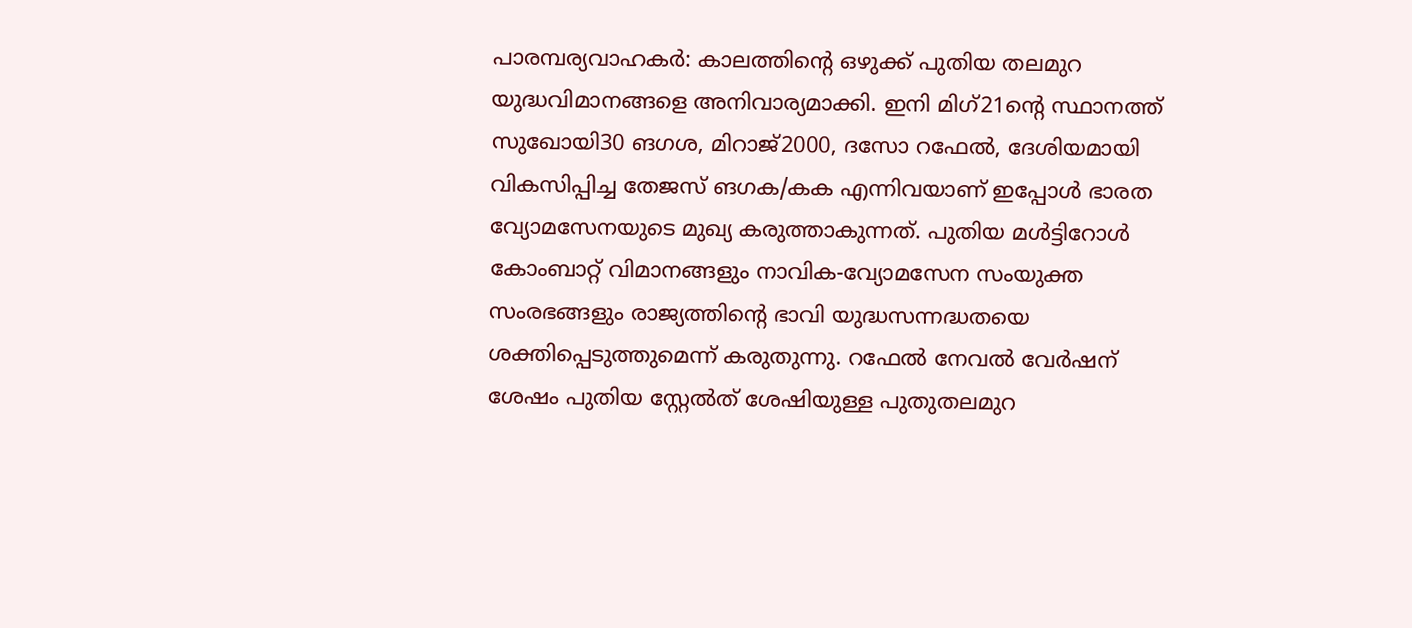പാരമ്പര്യവാഹകര്‍: കാലത്തിന്റെ ഒഴുക്ക് പുതിയ തലമുറ യുദ്ധവിമാനങ്ങളെ അനിവാര്യമാക്കി. ഇനി മിഗ്21ന്റെ സ്ഥാനത്ത് സുഖോയി30 ങഗശ, മിറാജ്2000, ദസോ റഫേല്‍, ദേശിയമായി വികസിപ്പിച്ച തേജസ് ങഗക/കക എന്നിവയാണ് ഇപ്പോള്‍ ഭാരത വ്യോമസേനയുടെ മുഖ്യ കരുത്താകുന്നത്. പുതിയ മള്‍ട്ടിറോള്‍ കോംബാറ്റ് വിമാനങ്ങളും നാവിക-വ്യോമസേന സംയുക്ത സംരഭങ്ങളും രാജ്യത്തിന്റെ ഭാവി യുദ്ധസന്നദ്ധതയെ ശക്തിപ്പെടുത്തുമെന്ന് കരുതുന്നു. റഫേല്‍ നേവല്‍ വേര്‍ഷന് ശേഷം പുതിയ സ്റ്റേല്‍ത് ശേഷിയുള്ള പുതുതലമുറ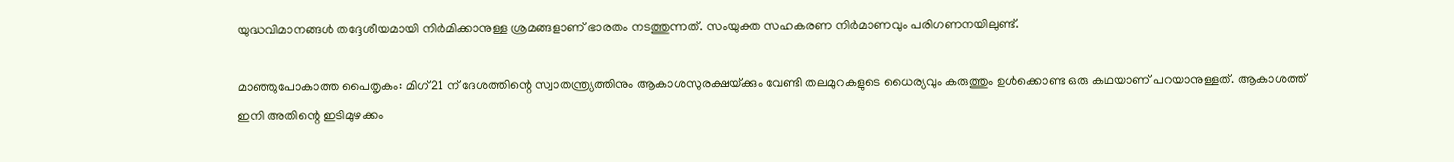യുദ്ധവിമാനങ്ങള്‍ തദ്ദേശീയമായി നിര്‍മിക്കാനുള്ള ശ്രമങ്ങളാണ് ഭാരതം നടത്തുന്നത്. സംയുക്ത സഹകരണ നിര്‍മാണവും പരിഗണനയിലുണ്ട്.

മാഞ്ഞുപോകാത്ത പൈതൃകം: മിഗ്21 ന് ദേശത്തിന്റെ സ്വാതന്ത്ര്യത്തിനും ആകാശസുരക്ഷയ്‌ക്കും വേണ്ടി തലമുറകളുടെ ധൈര്യവും കരുത്തും ഉള്‍ക്കൊണ്ട ഒരു കഥയാണ് പറയാനുള്ളത്. ആകാശത്ത് ഇനി അതിന്റെ ഇടിമുഴക്കം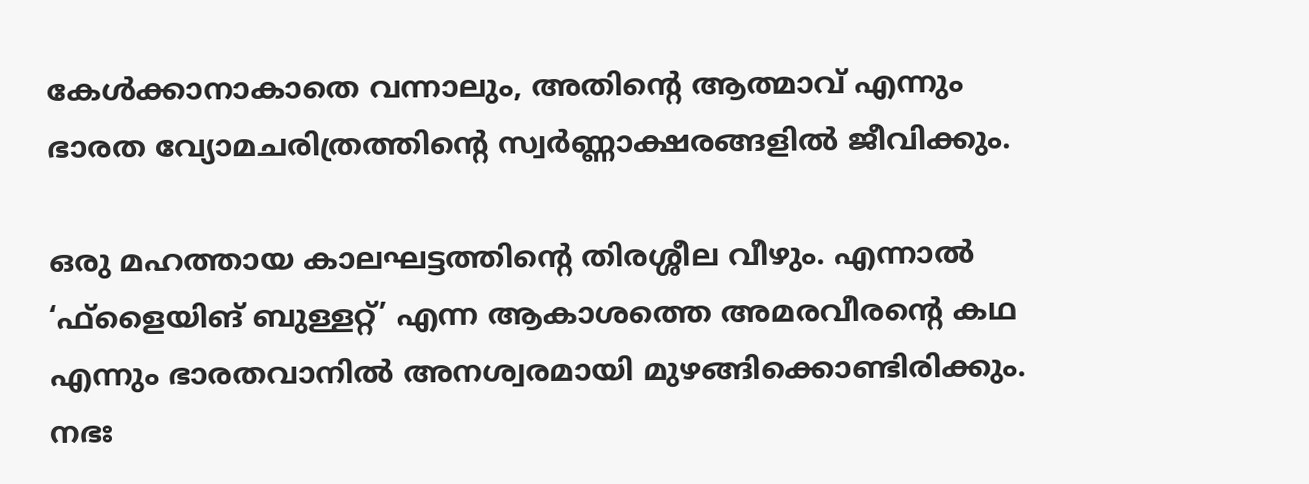കേള്‍ക്കാനാകാതെ വന്നാലും, അതിന്റെ ആത്മാവ് എന്നും ഭാരത വ്യോമചരിത്രത്തിന്റെ സ്വര്‍ണ്ണാക്ഷരങ്ങളില്‍ ജീവിക്കും.

ഒരു മഹത്തായ കാലഘട്ടത്തിന്റെ തിരശ്ശീല വീഴും. എന്നാല്‍ ‘ഫ്‌ളൈയിങ് ബുള്ളറ്റ്’ എന്ന ആകാശത്തെ അമരവീരന്റെ കഥ എന്നും ഭാരതവാനില്‍ അനശ്വരമായി മുഴങ്ങിക്കൊണ്ടിരിക്കും. നഭഃ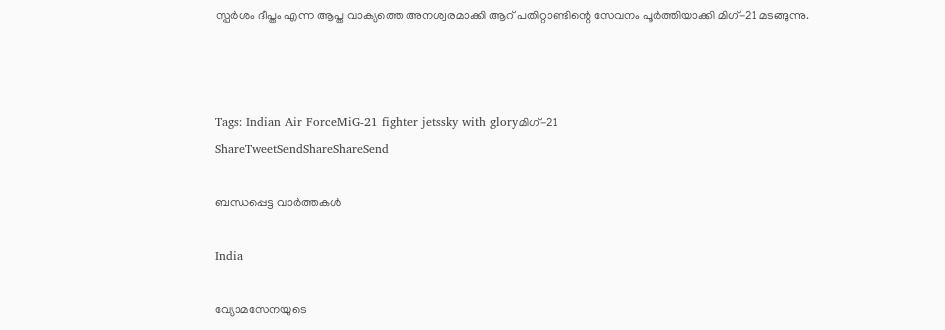സ്പര്‍ശം ദീപ്തം എന്ന ആപ്ത വാക്യത്തെ അനശ്വരമാക്കി ആറ് പതിറ്റാണ്ടിന്റെ സേവനം പൂര്‍ത്തിയാക്കി മിഗ്-21 മടങ്ങുന്നു.



Tags: Indian Air ForceMiG-21 fighter jetssky with gloryമിഗ്-21
ShareTweetSendShareShareSend

ബന്ധപ്പെട്ട വാര്‍ത്തകള്‍

India

വ്യോമസേനയുടെ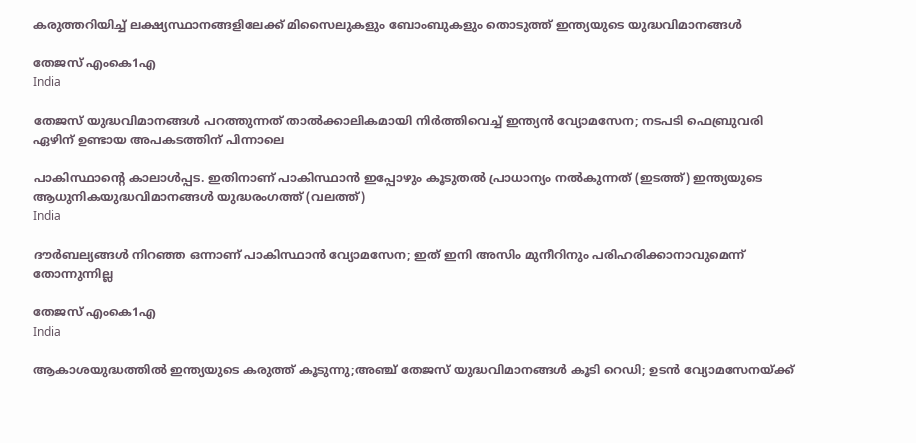കരുത്തറിയിച്ച് ലക്ഷ്യസ്ഥാനങ്ങളിലേക്ക് മിസൈലുകളും ബോംബുകളും തൊടുത്ത് ഇന്ത്യയുടെ യുദ്ധവിമാനങ്ങള്‍

തേജസ് എംകെ1എ
India

തേജസ് യുദ്ധവിമാനങ്ങൾ പറത്തുന്നത് താൽക്കാലികമായി നിർത്തിവെച്ച് ഇന്ത്യൻ വ്യോമസേന; നടപടി ഫെബ്രുവരി ഏഴിന് ഉണ്ടായ അപകടത്തിന് പിന്നാലെ

പാകിസ്ഥാന്‍റെ കാലാള്‍പ്പട. ഇതിനാണ് പാകിസ്ഥാന്‍ ഇപ്പോഴും കൂടുതല്‍ പ്രാധാന്യം നല്‍കുന്നത് (ഇടത്ത്) ഇന്ത്യയുടെ ആധുനികയുദ്ധവിമാനങ്ങള്‍ യുദ്ധരംഗത്ത് (വലത്ത്)
India

ദൗര്‍ബല്യങ്ങള്‍ നിറഞ്ഞ ഒന്നാണ് പാകിസ്ഥാന്‍ വ്യോമസേന; ഇത് ഇനി അസിം മുനീറിനും പരിഹരിക്കാനാവുമെന്ന് തോന്നുന്നില്ല

തേജസ് എംകെ1എ
India

ആകാശയുദ്ധത്തില്‍ ഇന്ത്യയുടെ കരുത്ത് കൂടുന്നു;അഞ്ച് തേജസ് യുദ്ധവിമാനങ്ങള്‍ കൂടി റെഡി; ഉടന്‍ വ്യോമസേനയ്‌ക്ക്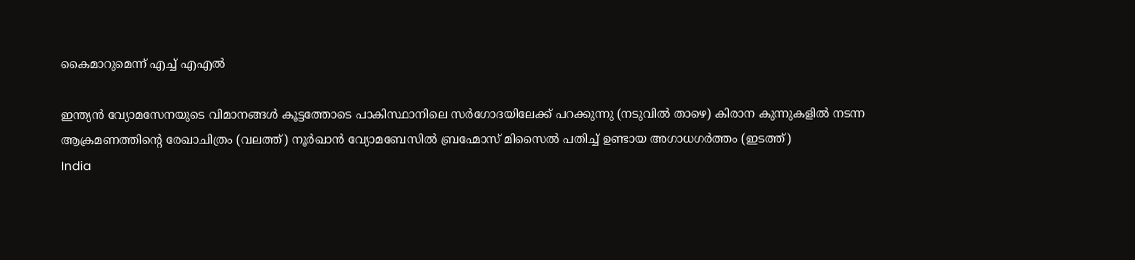കൈമാറുമെന്ന് എച്ച് എഎല്‍

ഇന്ത്യന്‍ വ്യോമസേനയുടെ വിമാനങ്ങള്‍ കൂട്ടത്തോടെ പാകിസ്ഥാനിലെ സര്‍ഗോദയിലേക്ക് പറക്കുന്നു (നടുവില്‍ താഴെ) കിരാന കുന്നുകളില്‍ നടന്ന ആക്രമണത്തിന്‍റെ രേഖാചിത്രം (വലത്ത്) നൂര്‍ഖാന്‍ വ്യോമബേസില്‍ ബ്രഹ്മോസ് മിസൈല്‍ പതിച്ച് ഉണ്ടായ അഗാധഗര്‍ത്തം (ഇടത്ത്)
India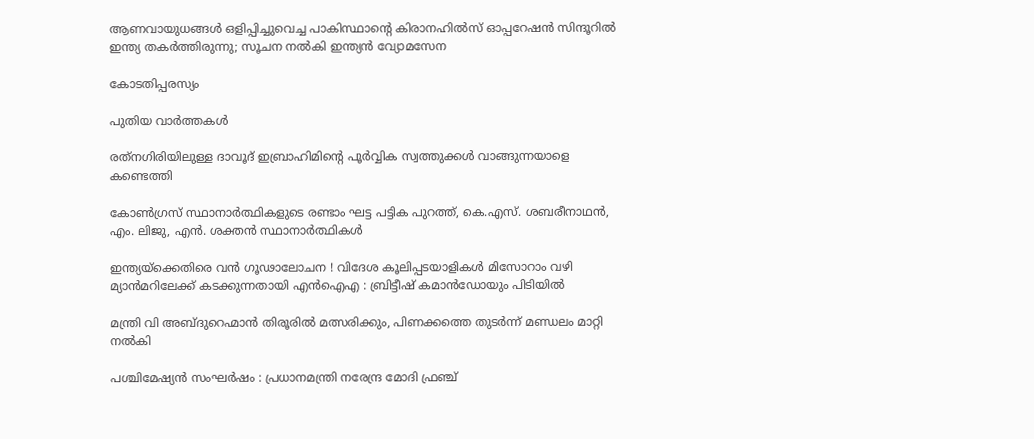ആണവായുധങ്ങള്‍ ഒളിപ്പിച്ചുവെച്ച പാകിസ്ഥാന്റെ കിരാനഹില്‍സ് ഓപ്പറേഷന്‍ സിന്ദൂറില്‍ ഇന്ത്യ തകര്‍ത്തിരുന്നു; സൂചന നല്‍കി ഇന്ത്യന്‍ വ്യോമസേന

കോടതിപ്പരസ്യം

പുതിയ വാര്‍ത്തകള്‍

രത്‌നഗിരിയിലുള്ള ദാവൂദ് ഇബ്രാഹിമിന്റെ പൂർവ്വിക സ്വത്തുക്കൾ വാങ്ങുന്നയാളെ കണ്ടെത്തി

കോണ്‍ഗ്രസ് സ്ഥാനാര്‍ത്ഥികളുടെ രണ്ടാം ഘട്ട പട്ടിക പുറത്ത്, കെ.എസ്. ശബരീനാഥന്‍, എം. ലിജു, എന്‍. ശക്തന്‍ സ്ഥാനാര്‍ത്ഥികള്‍

ഇന്ത്യയ്‌ക്കെതിരെ വൻ ഗൂഢാലോചന ! വിദേശ കൂലിപ്പടയാളികൾ മിസോറാം വഴി മ്യാൻമറിലേക്ക് കടക്കുന്നതായി എൻഐഎ : ബ്രിട്ടീഷ് കമാൻഡോയും പിടിയിൽ

മന്ത്രി വി അബ്ദുറെഹ്മാന്‍ തിരൂരില്‍ മത്സരിക്കും, പിണക്കത്തെ തുടര്‍ന്ന് മണ്ഡലം മാറ്റി നല്‍കി

പശ്ചിമേഷ്യൻ സംഘർഷം : പ്രധാനമന്ത്രി നരേന്ദ്ര മോദി ഫ്രഞ്ച്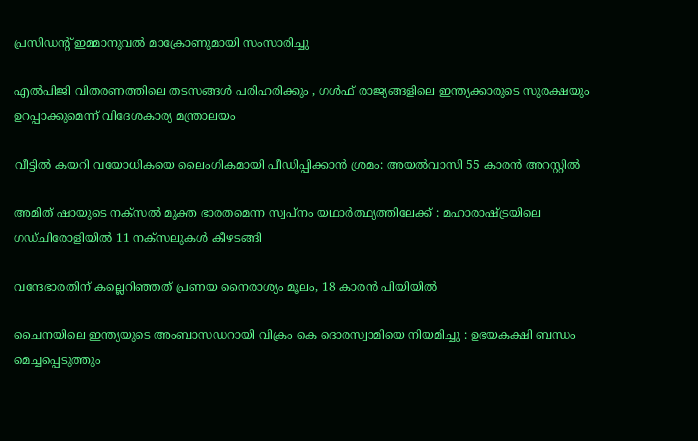പ്രസിഡന്റ് ഇമ്മാനുവൽ മാക്രോണുമായി സംസാരിച്ചു

എൽപിജി വിതരണത്തിലെ തടസങ്ങൾ പരിഹരിക്കും , ഗൾഫ് രാജ്യങ്ങളിലെ ഇന്ത്യക്കാരുടെ സുരക്ഷയും ഉറപ്പാക്കുമെന്ന് വിദേശകാര്യ മന്ത്രാലയം

വീട്ടില്‍ കയറി വയോധികയെ ലൈംഗികമായി പീഡിപ്പിക്കാന്‍ ശ്രമം: അയല്‍വാസി 55 കാരന്‍ അറസ്റ്റില്‍

അമിത് ഷായുടെ നക്സൽ മുക്ത ഭാരതമെന്ന സ്വപ്നം യഥാർത്ഥ്യത്തിലേക്ക് : മഹാരാഷ്‌ട്രയിലെ ഗഡ്ചിരോളിയിൽ 11 നക്സലുകൾ കീഴടങ്ങി

വന്ദേഭാരതിന് കല്ലെറിഞ്ഞത് പ്രണയ നൈരാശ്യം മൂലം, 18 കാരന്‍ പിയിയില്‍

ചൈനയിലെ ഇന്ത്യയുടെ അംബാസഡറായി വിക്രം കെ ദൊരസ്വാമിയെ നിയമിച്ചു : ഉഭയകക്ഷി ബന്ധം മെച്ചപ്പെടുത്തും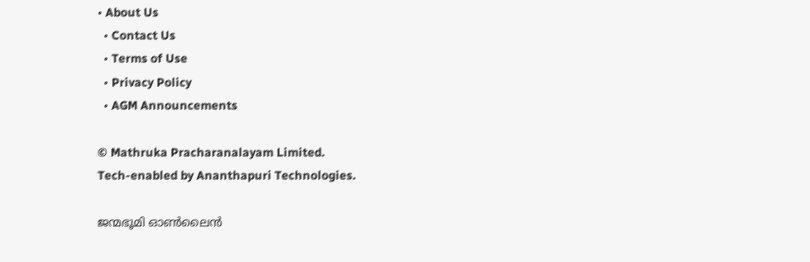• About Us
  • Contact Us
  • Terms of Use
  • Privacy Policy
  • AGM Announcements

© Mathruka Pracharanalayam Limited.
Tech-enabled by Ananthapuri Technologies.

ജന്മഭൂമി ഓണ്‍ലൈന്‍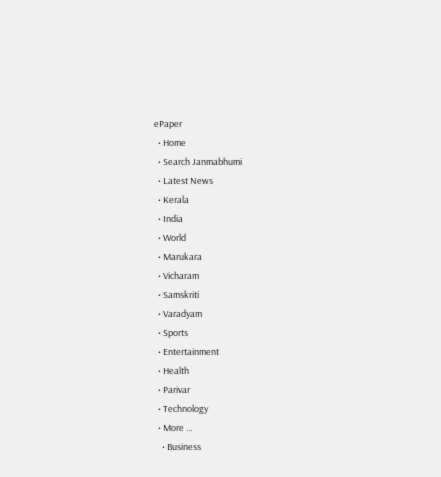ePaper
  • Home
  • Search Janmabhumi
  • Latest News
  • Kerala
  • India
  • World
  • Marukara
  • Vicharam
  • Samskriti
  • Varadyam
  • Sports
  • Entertainment
  • Health
  • Parivar
  • Technology
  • More …
    • Business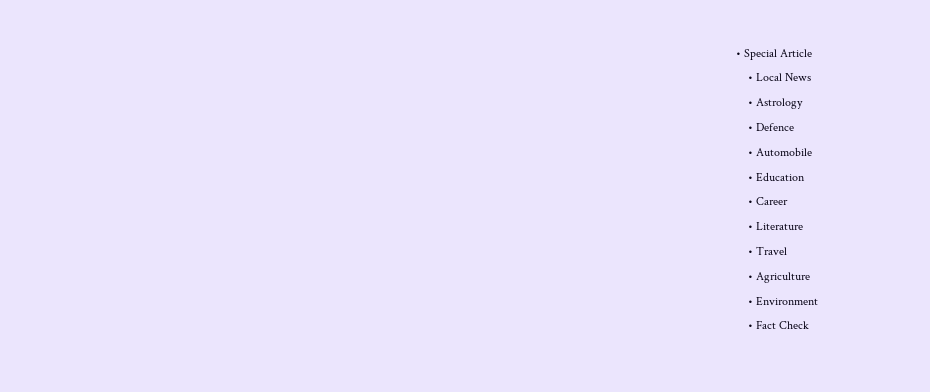• Special Article
    • Local News
    • Astrology
    • Defence
    • Automobile
    • Education
    • Career
    • Literature
    • Travel
    • Agriculture
    • Environment
    • Fact Check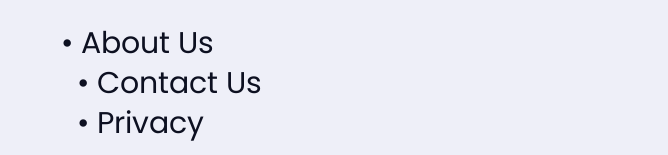• About Us
  • Contact Us
  • Privacy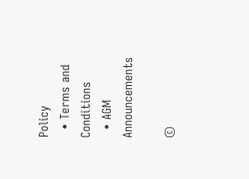Policy
  • Terms and Conditions
  • AGM Announcements

©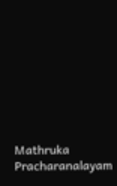Mathruka Pracharanalayam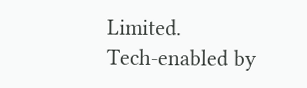Limited.
Tech-enabled by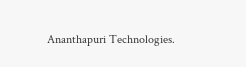Ananthapuri Technologies.